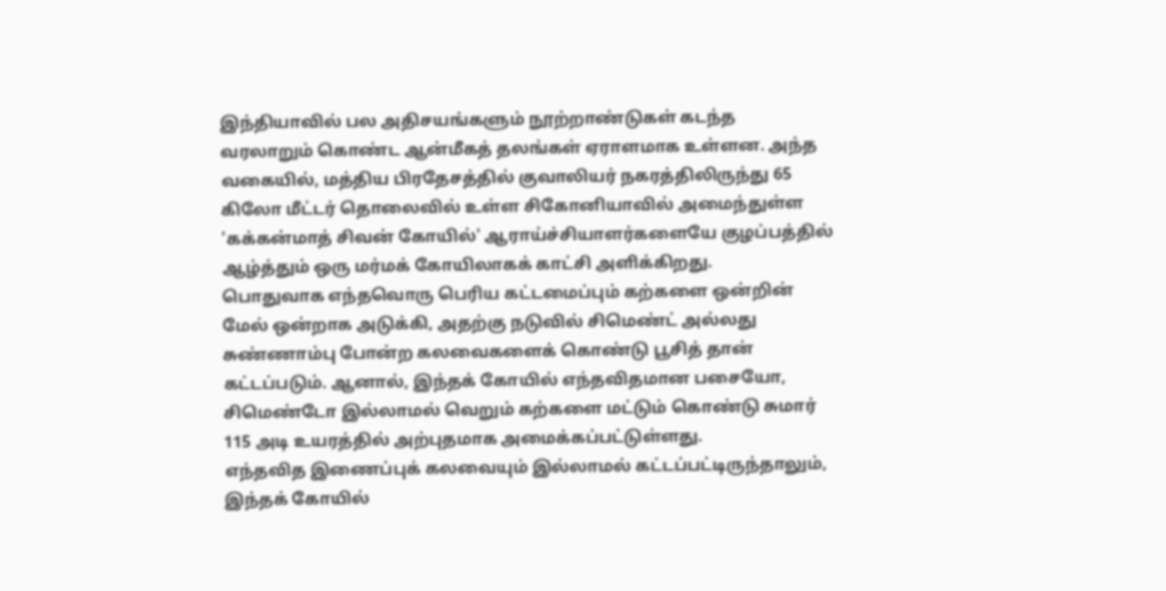இந்தியாவில் பல அதிசயங்களும் நூற்றாண்டுகள் கடந்த வரலாறும் கொண்ட ஆன்மீகத் தலங்கள் ஏராளமாக உள்ளன. அந்த வகையில், மத்திய பிரதேசத்தில் குவாலியர் நகரத்திலிருந்து 65 கிலோ மீட்டர் தொலைவில் உள்ள சிகோனியாவில் அமைந்துள்ள 'கக்கன்மாத் சிவன் கோயில்' ஆராய்ச்சியாளர்களையே குழப்பத்தில் ஆழ்த்தும் ஒரு மர்மக் கோயிலாகக் காட்சி அளிக்கிறது.
பொதுவாக எந்தவொரு பெரிய கட்டமைப்பும் கற்களை ஒன்றின் மேல் ஒன்றாக அடுக்கி, அதற்கு நடுவில் சிமெண்ட் அல்லது சுண்ணாம்பு போன்ற கலவைகளைக் கொண்டு பூசித் தான் கட்டப்படும். ஆனால், இந்தக் கோயில் எந்தவிதமான பசையோ, சிமெண்டோ இல்லாமல் வெறும் கற்களை மட்டும் கொண்டு சுமார் 115 அடி உயரத்தில் அற்புதமாக அமைக்கப்பட்டுள்ளது.
எந்தவித இணைப்புக் கலவையும் இல்லாமல் கட்டப்பட்டிருந்தாலும், இந்தக் கோயில்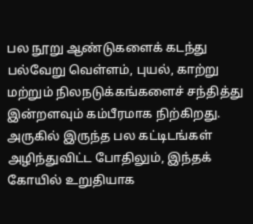பல நூறு ஆண்டுகளைக் கடந்து பல்வேறு வெள்ளம், புயல், காற்று மற்றும் நிலநடுக்கங்களைச் சந்தித்து இன்றளவும் கம்பீரமாக நிற்கிறது. அருகில் இருந்த பல கட்டிடங்கள் அழிந்துவிட்ட போதிலும், இந்தக் கோயில் உறுதியாக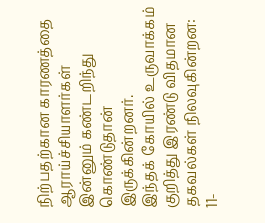நிற்பதற்கான காரணத்தை ஆராய்ச்சியாளர்கள் இன்னும் கண்டறிந்து கொண்டுதான் இருக்கின்றனர்.
இந்தக் கோயில் உருவாக்கம் குறித்து இரண்டு விதமான தகவல்கள் நிலவுகின்றன:
11-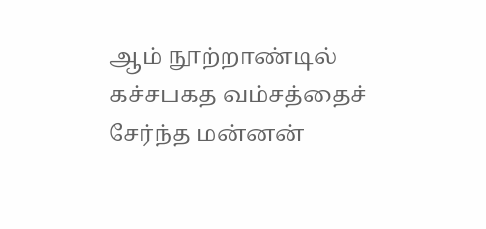ஆம் நூற்றாண்டில் கச்சபகத வம்சத்தைச் சேர்ந்த மன்னன்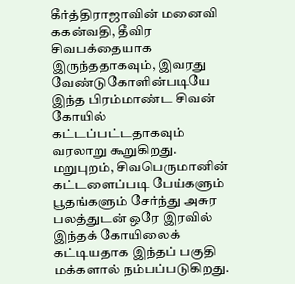கீர்த்திராஜாவின் மனைவி ககன்வதி, தீவிர சிவபக்தையாக இருந்ததாகவும், இவரது வேண்டுகோளின்படியே இந்த பிரம்மாண்ட சிவன் கோயில் கட்டப்பட்டதாகவும் வரலாறு கூறுகிறது.
மறுபுறம், சிவபெருமானின் கட்டளைப்படி பேய்களும் பூதங்களும் சேர்ந்து அசுர பலத்துடன் ஒரே இரவில் இந்தக் கோயிலைக் கட்டியதாக இந்தப் பகுதி மக்களால் நம்பப்படுகிறது.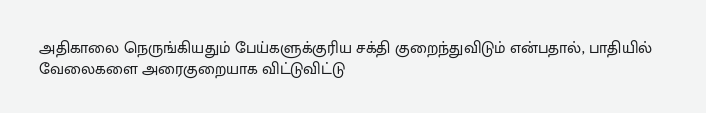அதிகாலை நெருங்கியதும் பேய்களுக்குரிய சக்தி குறைந்துவிடும் என்பதால், பாதியில் வேலைகளை அரைகுறையாக விட்டுவிட்டு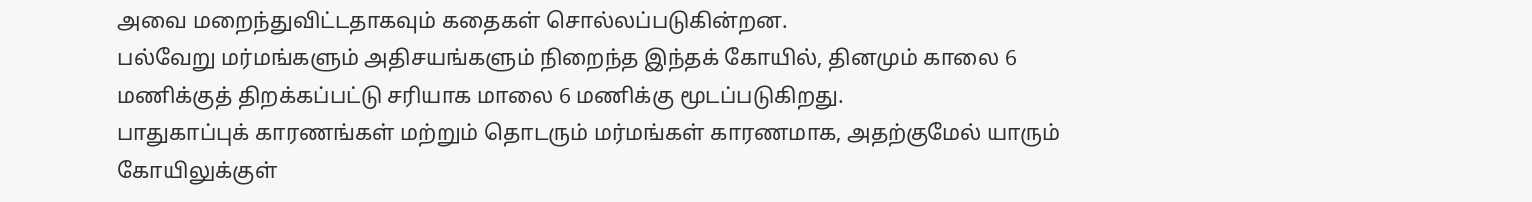அவை மறைந்துவிட்டதாகவும் கதைகள் சொல்லப்படுகின்றன.
பல்வேறு மர்மங்களும் அதிசயங்களும் நிறைந்த இந்தக் கோயில், தினமும் காலை 6 மணிக்குத் திறக்கப்பட்டு சரியாக மாலை 6 மணிக்கு மூடப்படுகிறது.
பாதுகாப்புக் காரணங்கள் மற்றும் தொடரும் மர்மங்கள் காரணமாக, அதற்குமேல் யாரும் கோயிலுக்குள்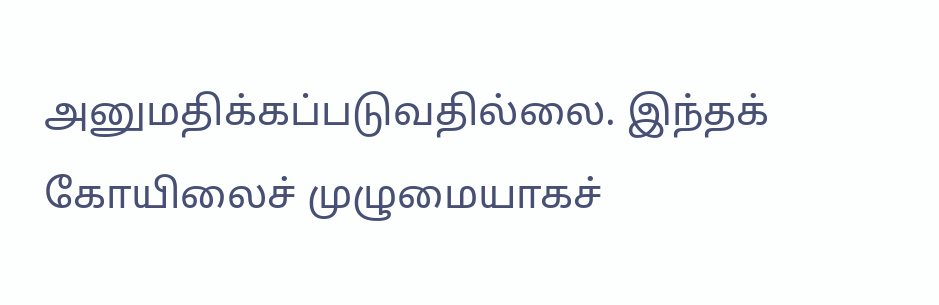அனுமதிக்கப்படுவதில்லை. இந்தக் கோயிலைச் முழுமையாகச்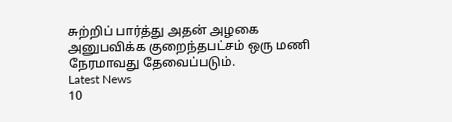சுற்றிப் பார்த்து அதன் அழகை அனுபவிக்க குறைந்தபட்சம் ஒரு மணி நேரமாவது தேவைப்படும்.
Latest News
10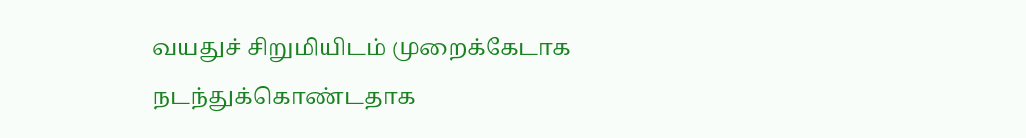வயதுச் சிறுமியிடம் முறைக்கேடாக நடந்துக்கொண்டதாக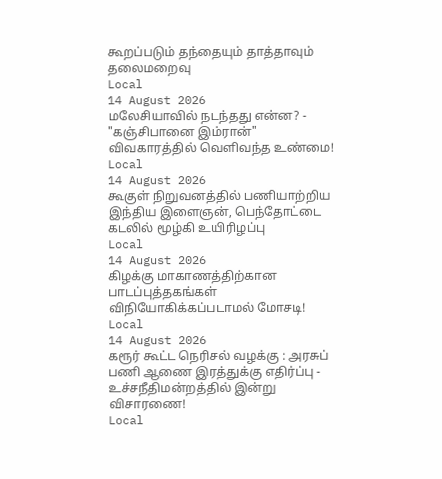கூறப்படும் தந்தையும் தாத்தாவும் தலைமறைவு
Local
14 August 2026
மலேசியாவில் நடந்தது என்ன? - "கஞ்சிபானை இம்ரான்" விவகாரத்தில் வெளிவந்த உண்மை!
Local
14 August 2026
கூகுள் நிறுவனத்தில் பணியாற்றிய இந்திய இளைஞன், பெந்தோட்டை கடலில் மூழ்கி உயிரிழப்பு
Local
14 August 2026
கிழக்கு மாகாணத்திற்கான பாடப்புத்தகங்கள் விநியோகிக்கப்படாமல் மோசடி!
Local
14 August 2026
கரூர் கூட்ட நெரிசல் வழக்கு : அரசுப் பணி ஆணை இரத்துக்கு எதிர்ப்பு - உச்சநீதிமன்றத்தில் இன்று விசாரணை!
Local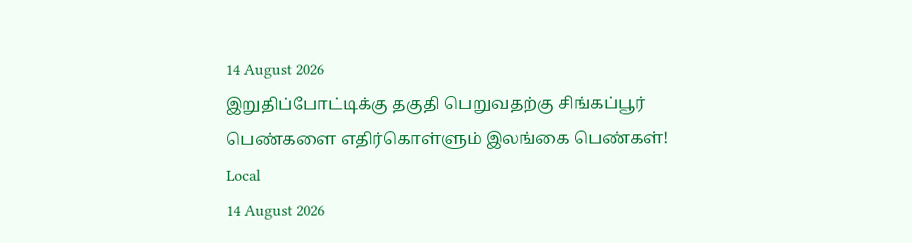14 August 2026
இறுதிப்போட்டிக்கு தகுதி பெறுவதற்கு சிங்கப்பூர் பெண்களை எதிர்கொள்ளும் இலங்கை பெண்கள்!
Local
14 August 2026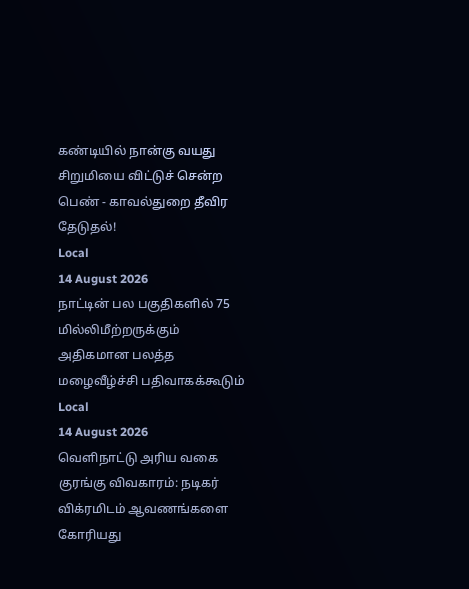கண்டியில் நான்கு வயது சிறுமியை விட்டுச் சென்ற பெண் - காவல்துறை தீவிர தேடுதல்!
Local
14 August 2026
நாட்டின் பல பகுதிகளில் 75 மில்லிமீற்றருக்கும் அதிகமான பலத்த மழைவீழ்ச்சி பதிவாகக்கூடும்
Local
14 August 2026
வெளிநாட்டு அரிய வகை குரங்கு விவகாரம்: நடிகர் விக்ரமிடம் ஆவணங்களை கோரியது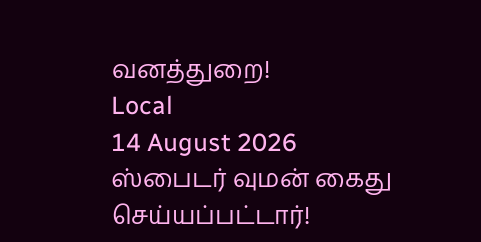வனத்துறை!
Local
14 August 2026
ஸ்பைடர் வுமன் கைது செய்யப்பட்டார்!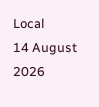Local
14 August 2026